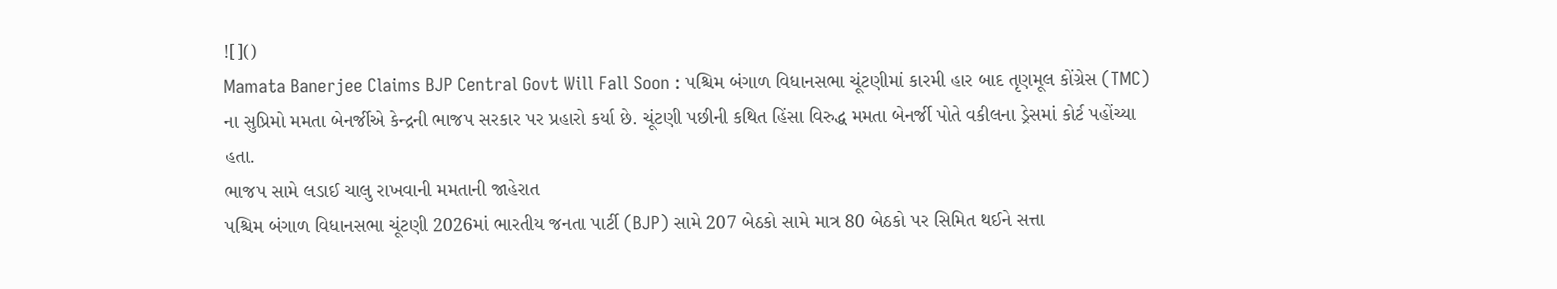![]()
Mamata Banerjee Claims BJP Central Govt Will Fall Soon : પશ્ચિમ બંગાળ વિધાનસભા ચૂંટણીમાં કારમી હાર બાદ તૃણમૂલ કોંગ્રેસ (TMC) ના સુપ્રિમો મમતા બેનર્જીએ કેન્દ્રની ભાજપ સરકાર પર પ્રહારો કર્યા છે. ચૂંટણી પછીની કથિત હિંસા વિરુદ્ધ મમતા બેનર્જી પોતે વકીલના ડ્રેસમાં કોર્ટ પહોંચ્યા હતા.
ભાજપ સામે લડાઈ ચાલુ રાખવાની મમતાની જાહેરાત
પશ્ચિમ બંગાળ વિધાનસભા ચૂંટણી 2026માં ભારતીય જનતા પાર્ટી (BJP) સામે 207 બેઠકો સામે માત્ર 80 બેઠકો પર સિમિત થઈને સત્તા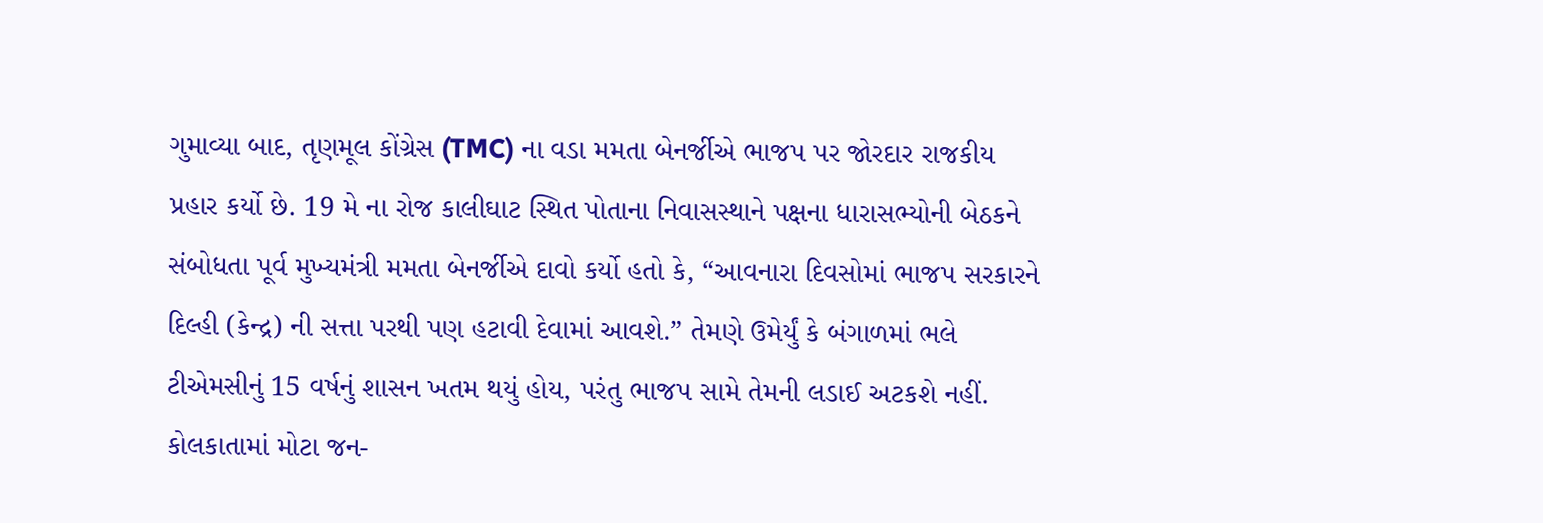ગુમાવ્યા બાદ, તૃણમૂલ કોંગ્રેસ (TMC) ના વડા મમતા બેનર્જીએ ભાજપ પર જોરદાર રાજકીય પ્રહાર કર્યો છે. 19 મે ના રોજ કાલીઘાટ સ્થિત પોતાના નિવાસસ્થાને પક્ષના ધારાસભ્યોની બેઠકને સંબોધતા પૂર્વ મુખ્યમંત્રી મમતા બેનર્જીએ દાવો કર્યો હતો કે, “આવનારા દિવસોમાં ભાજપ સરકારને દિલ્હી (કેન્દ્ર) ની સત્તા પરથી પણ હટાવી દેવામાં આવશે.” તેમણે ઉમેર્યું કે બંગાળમાં ભલે ટીએમસીનું 15 વર્ષનું શાસન ખતમ થયું હોય, પરંતુ ભાજપ સામે તેમની લડાઈ અટકશે નહીં.
કોલકાતામાં મોટા જન-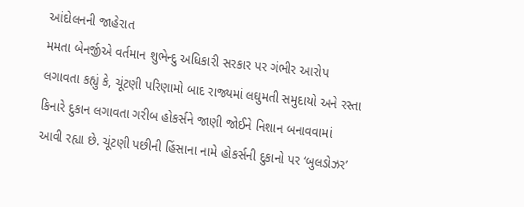આંદોલનની જાહેરાત
મમતા બેનર્જીએ વર્તમાન શુભેન્દુ અધિકારી સરકાર પર ગંભીર આરોપ લગાવતા કહ્યું કે, ચૂંટણી પરિણામો બાદ રાજ્યમાં લઘુમતી સમુદાયો અને રસ્તા કિનારે દુકાન લગાવતા ગરીબ હોકર્સને જાણી જોઈને નિશાન બનાવવામાં આવી રહ્યા છે. ચૂંટણી પછીની હિંસાના નામે હોકર્સની દુકાનો પર ‘બુલડોઝર’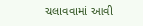ચલાવવામાં આવી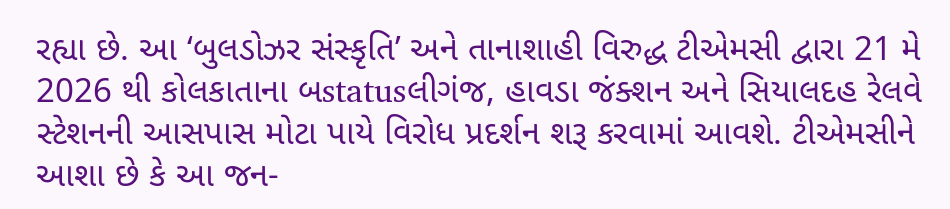રહ્યા છે. આ ‘બુલડોઝર સંસ્કૃતિ’ અને તાનાશાહી વિરુદ્ધ ટીએમસી દ્વારા 21 મે 2026 થી કોલકાતાના બstatusલીગંજ, હાવડા જંક્શન અને સિયાલદહ રેલવે સ્ટેશનની આસપાસ મોટા પાયે વિરોધ પ્રદર્શન શરૂ કરવામાં આવશે. ટીએમસીને આશા છે કે આ જન-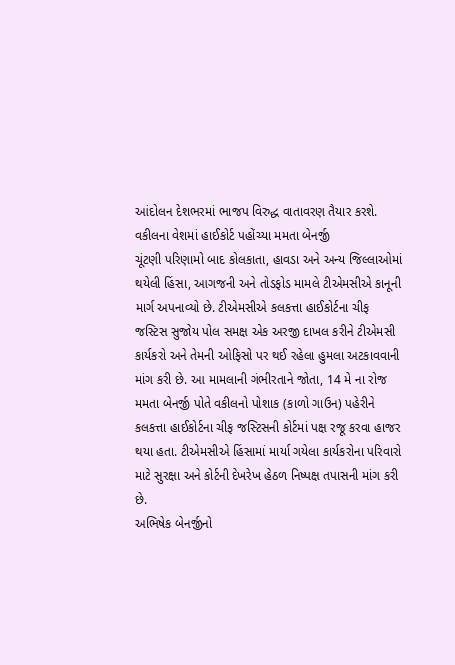આંદોલન દેશભરમાં ભાજપ વિરુદ્ધ વાતાવરણ તૈયાર કરશે.
વકીલના વેશમાં હાઈકોર્ટ પહોંચ્યા મમતા બેનર્જી
ચૂંટણી પરિણામો બાદ કોલકાતા, હાવડા અને અન્ય જિલ્લાઓમાં થયેલી હિંસા, આગજની અને તોડફોડ મામલે ટીએમસીએ કાનૂની માર્ગ અપનાવ્યો છે. ટીએમસીએ કલકત્તા હાઈકોર્ટના ચીફ જસ્ટિસ સુજોય પોલ સમક્ષ એક અરજી દાખલ કરીને ટીએમસી કાર્યકરો અને તેમની ઓફિસો પર થઈ રહેલા હુમલા અટકાવવાની માંગ કરી છે. આ મામલાની ગંભીરતાને જોતા, 14 મે ના રોજ મમતા બેનર્જી પોતે વકીલનો પોશાક (કાળો ગાઉન) પહેરીને કલકત્તા હાઈકોર્ટના ચીફ જસ્ટિસની કોર્ટમાં પક્ષ રજૂ કરવા હાજર થયા હતા. ટીએમસીએ હિંસામાં માર્યા ગયેલા કાર્યકરોના પરિવારો માટે સુરક્ષા અને કોર્ટની દેખરેખ હેઠળ નિષ્પક્ષ તપાસની માંગ કરી છે.
અભિષેક બેનર્જીનો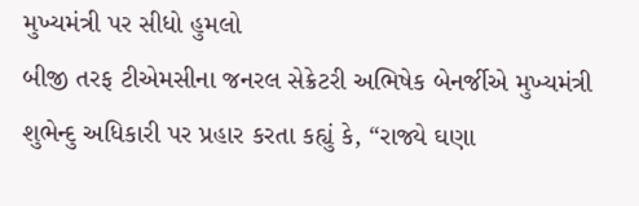મુખ્યમંત્રી પર સીધો હુમલો
બીજી તરફ ટીએમસીના જનરલ સેક્રેટરી અભિષેક બેનર્જીએ મુખ્યમંત્રી શુભેન્દુ અધિકારી પર પ્રહાર કરતા કહ્યું કે, “રાજ્યે ઘણા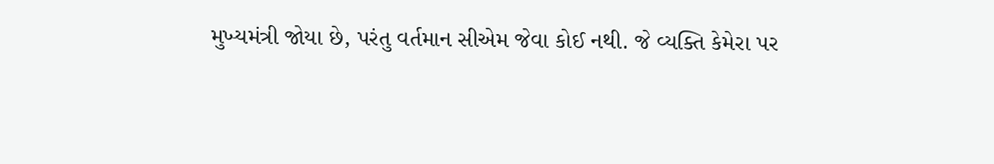મુખ્યમંત્રી જોયા છે, પરંતુ વર્તમાન સીએમ જેવા કોઈ નથી. જે વ્યક્તિ કેમેરા પર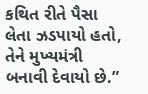કથિત રીતે પૈસા લેતા ઝડપાયો હતો, તેને મુખ્યમંત્રી બનાવી દેવાયો છે.”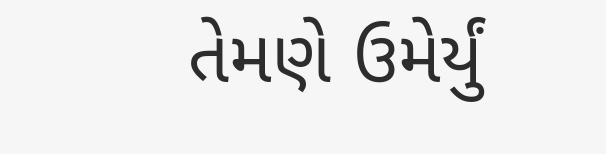તેમણે ઉમેર્યું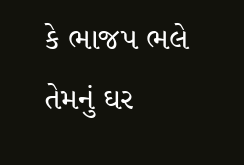કે ભાજપ ભલે તેમનું ઘર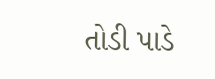તોડી પાડે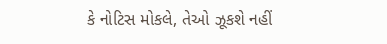કે નોટિસ મોકલે, તેઓ ઝૂકશે નહીં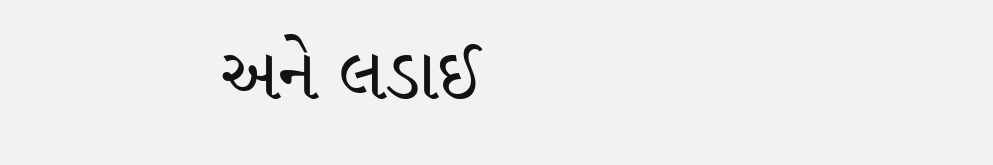અને લડાઈ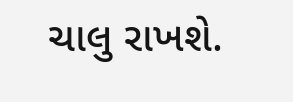ચાલુ રાખશે.